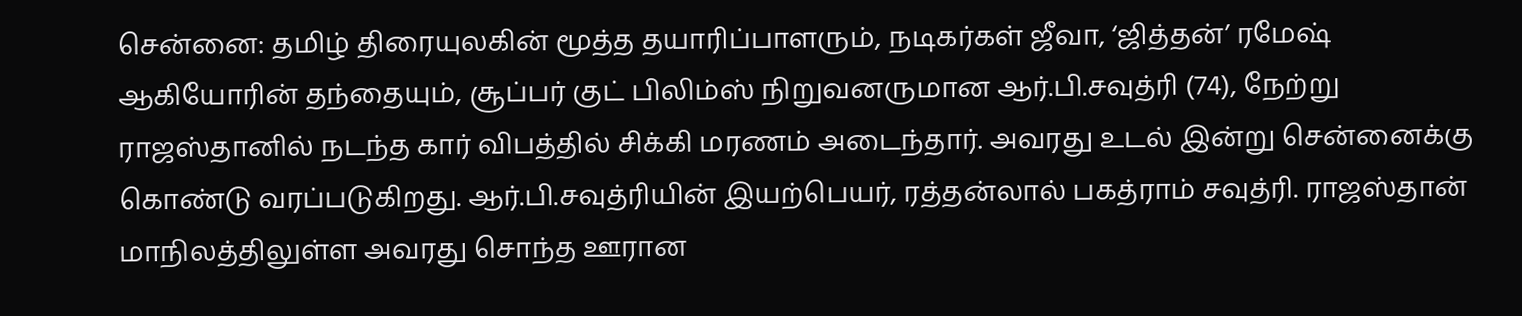சென்னை: தமிழ் திரையுலகின் மூத்த தயாரிப்பாளரும், நடிகர்கள் ஜீவா, ‘ஜித்தன்’ ரமேஷ் ஆகியோரின் தந்தையும், சூப்பர் குட் பிலிம்ஸ் நிறுவனருமான ஆர்.பி.சவுத்ரி (74), நேற்று ராஜஸ்தானில் நடந்த கார் விபத்தில் சிக்கி மரணம் அடைந்தார். அவரது உடல் இன்று சென்னைக்கு கொண்டு வரப்படுகிறது. ஆர்.பி.சவுத்ரியின் இயற்பெயர், ரத்தன்லால் பகத்ராம் சவுத்ரி. ராஜஸ்தான் மாநிலத்திலுள்ள அவரது சொந்த ஊரான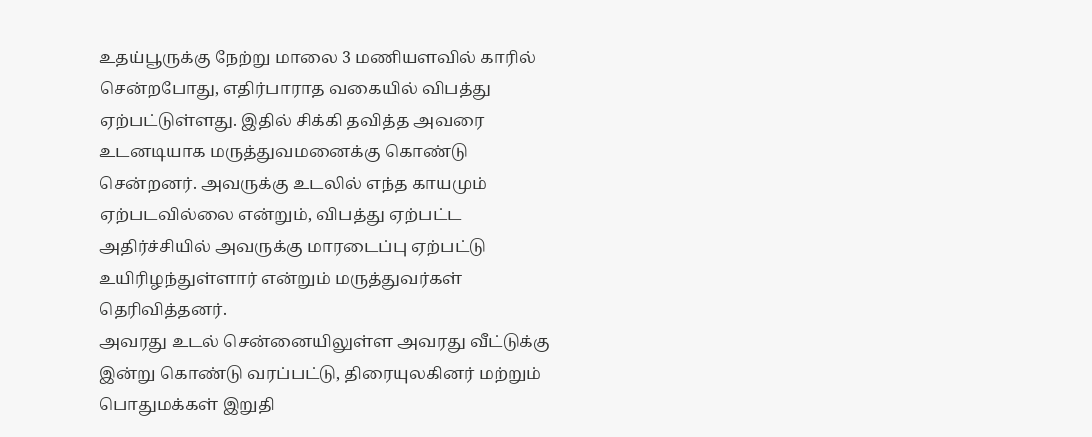உதய்பூருக்கு நேற்று மாலை 3 மணியளவில் காரில் சென்றபோது, எதிர்பாராத வகையில் விபத்து ஏற்பட்டுள்ளது. இதில் சிக்கி தவித்த அவரை உடனடியாக மருத்துவமனைக்கு கொண்டு சென்றனர். அவருக்கு உடலில் எந்த காயமும் ஏற்படவில்லை என்றும், விபத்து ஏற்பட்ட அதிர்ச்சியில் அவருக்கு மாரடைப்பு ஏற்பட்டு உயிரிழந்துள்ளார் என்றும் மருத்துவர்கள் தெரிவித்தனர்.
அவரது உடல் சென்னையிலுள்ள அவரது வீட்டுக்கு இன்று கொண்டு வரப்பட்டு, திரையுலகினர் மற்றும் பொதுமக்கள் இறுதி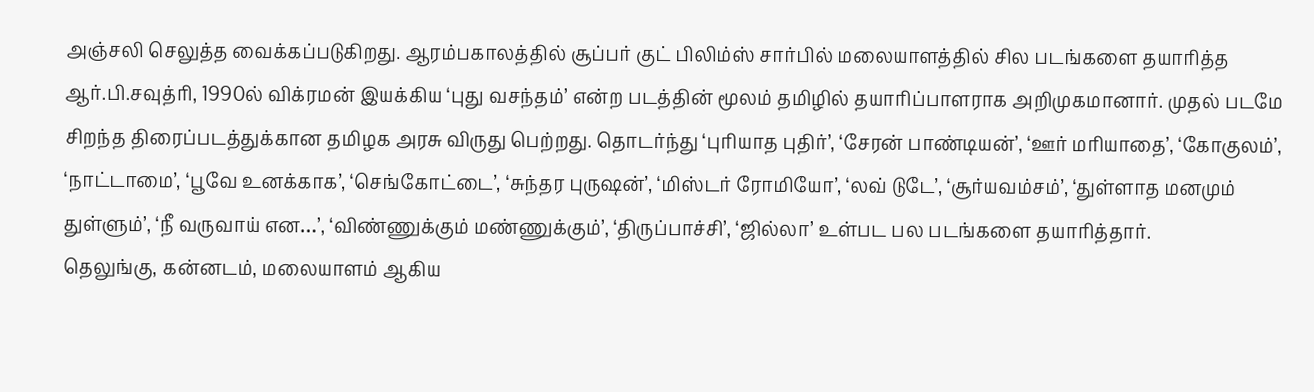அஞ்சலி செலுத்த வைக்கப்படுகிறது. ஆரம்பகாலத்தில் சூப்பர் குட் பிலிம்ஸ் சார்பில் மலையாளத்தில் சில படங்களை தயாரித்த ஆர்.பி.சவுத்ரி, 1990ல் விக்ரமன் இயக்கிய ‘புது வசந்தம்’ என்ற படத்தின் மூலம் தமிழில் தயாரிப்பாளராக அறிமுகமானார். முதல் படமே சிறந்த திரைப்படத்துக்கான தமிழக அரசு விருது பெற்றது. தொடர்ந்து ‘புரியாத புதிர்’, ‘சேரன் பாண்டியன்’, ‘ஊர் மரியாதை’, ‘கோகுலம்’, ‘நாட்டாமை’, ‘பூவே உனக்காக’, ‘செங்கோட்டை’, ‘சுந்தர புருஷன்’, ‘மிஸ்டர் ரோமியோ’, ‘லவ் டுடே’, ‘சூர்யவம்சம்’, ‘துள்ளாத மனமும் துள்ளும்’, ‘நீ வருவாய் என…’, ‘விண்ணுக்கும் மண்ணுக்கும்’, ‘திருப்பாச்சி’, ‘ஜில்லா’ உள்பட பல படங்களை தயாரித்தார்.
தெலுங்கு, கன்னடம், மலையாளம் ஆகிய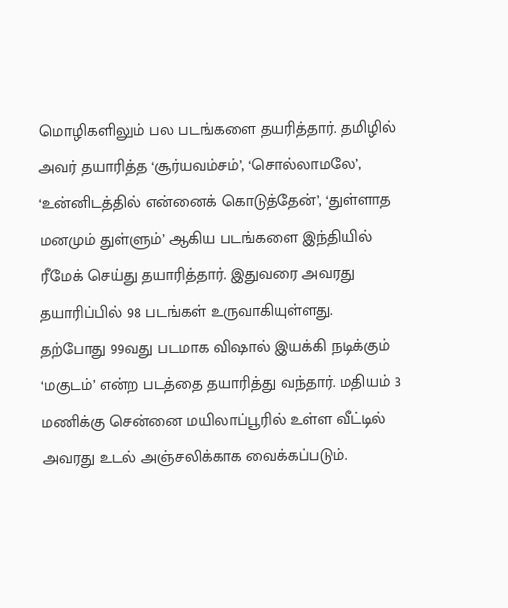மொழிகளிலும் பல படங்களை தயரித்தார். தமிழில் அவர் தயாரித்த ‘சூர்யவம்சம்’, ‘சொல்லாமலே’, ‘உன்னிடத்தில் என்னைக் கொடுத்தேன்’, ‘துள்ளாத மனமும் துள்ளும்’ ஆகிய படங்களை இந்தியில் ரீமேக் செய்து தயாரித்தார். இதுவரை அவரது தயாரிப்பில் 98 படங்கள் உருவாகியுள்ளது. தற்போது 99வது படமாக விஷால் இயக்கி நடிக்கும் ‘மகுடம்’ என்ற படத்தை தயாரித்து வந்தார். மதியம் 3 மணிக்கு சென்னை மயிலாப்பூரில் உள்ள வீட்டில் அவரது உடல் அஞ்சலிக்காக வைக்கப்படும்.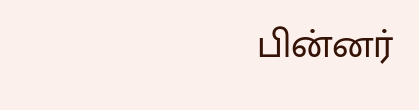பின்னர்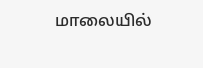மாலையில்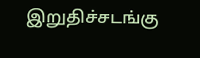இறுதிச்சடங்கு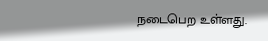நடைபெற உள்ளது.